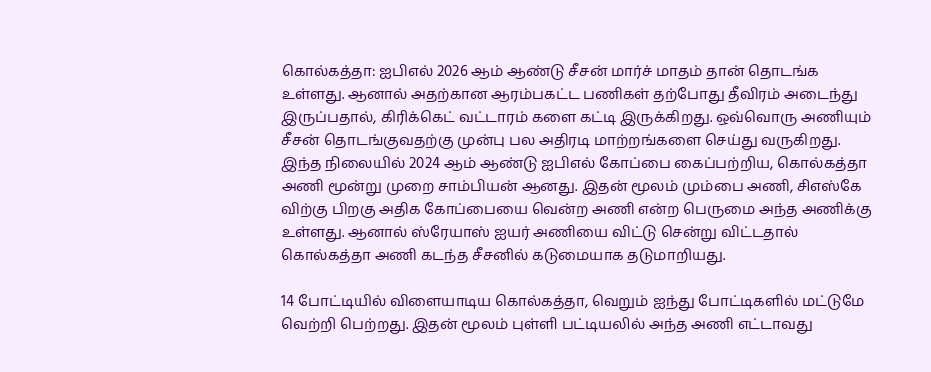கொல்கத்தா: ஐபிஎல் 2026 ஆம் ஆண்டு சீசன் மார்ச் மாதம் தான் தொடங்க உள்ளது. ஆனால் அதற்கான ஆரம்பகட்ட பணிகள் தற்போது தீவிரம் அடைந்து இருப்பதால், கிரிக்கெட் வட்டாரம் களை கட்டி இருக்கிறது. ஒவ்வொரு அணியும் சீசன் தொடங்குவதற்கு முன்பு பல அதிரடி மாற்றங்களை செய்து வருகிறது.
இந்த நிலையில் 2024 ஆம் ஆண்டு ஐபிஎல் கோப்பை கைப்பற்றிய, கொல்கத்தா அணி மூன்று முறை சாம்பியன் ஆனது. இதன் மூலம் மும்பை அணி, சிஎஸ்கே விற்கு பிறகு அதிக கோப்பையை வென்ற அணி என்ற பெருமை அந்த அணிக்கு உள்ளது. ஆனால் ஸ்ரேயாஸ் ஐயர் அணியை விட்டு சென்று விட்டதால் கொல்கத்தா அணி கடந்த சீசனில் கடுமையாக தடுமாறியது.

14 போட்டியில் விளையாடிய கொல்கத்தா, வெறும் ஐந்து போட்டிகளில் மட்டுமே வெற்றி பெற்றது. இதன் மூலம் புள்ளி பட்டியலில் அந்த அணி எட்டாவது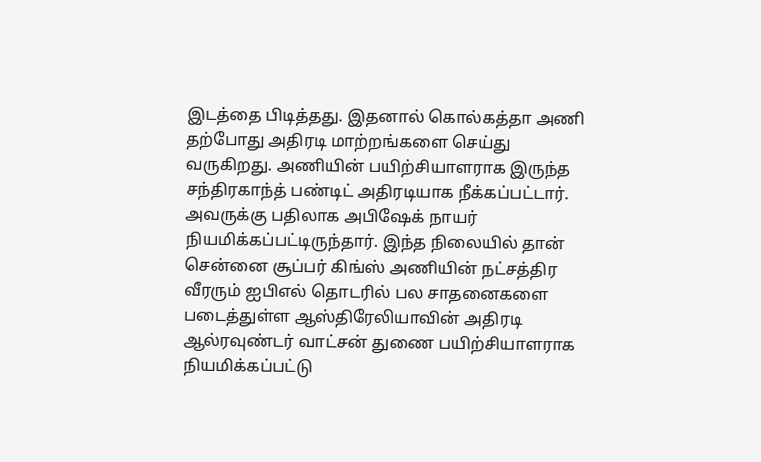இடத்தை பிடித்தது. இதனால் கொல்கத்தா அணி தற்போது அதிரடி மாற்றங்களை செய்து வருகிறது. அணியின் பயிற்சியாளராக இருந்த சந்திரகாந்த் பண்டிட் அதிரடியாக நீக்கப்பட்டார்.
அவருக்கு பதிலாக அபிஷேக் நாயர் நியமிக்கப்பட்டிருந்தார். இந்த நிலையில் தான் சென்னை சூப்பர் கிங்ஸ் அணியின் நட்சத்திர வீரரும் ஐபிஎல் தொடரில் பல சாதனைகளை படைத்துள்ள ஆஸ்திரேலியாவின் அதிரடி ஆல்ரவுண்டர் வாட்சன் துணை பயிற்சியாளராக நியமிக்கப்பட்டு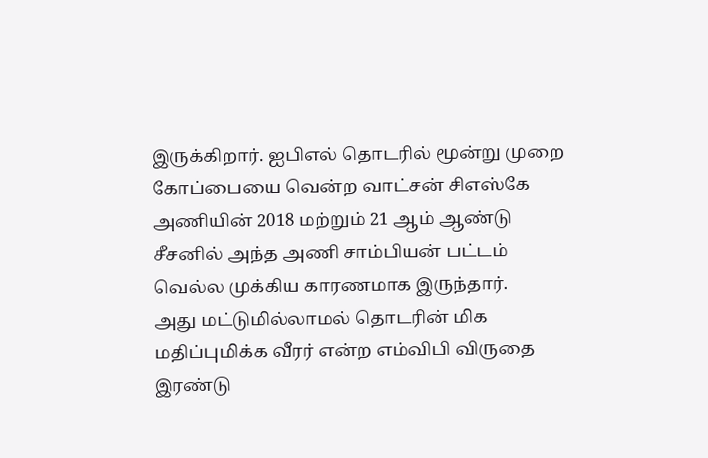இருக்கிறார். ஐபிஎல் தொடரில் மூன்று முறை கோப்பையை வென்ற வாட்சன் சிஎஸ்கே அணியின் 2018 மற்றும் 21 ஆம் ஆண்டு சீசனில் அந்த அணி சாம்பியன் பட்டம் வெல்ல முக்கிய காரணமாக இருந்தார்.
அது மட்டுமில்லாமல் தொடரின் மிக மதிப்புமிக்க வீரர் என்ற எம்விபி விருதை இரண்டு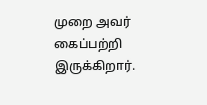முறை அவர் கைப்பற்றி இருக்கிறார்.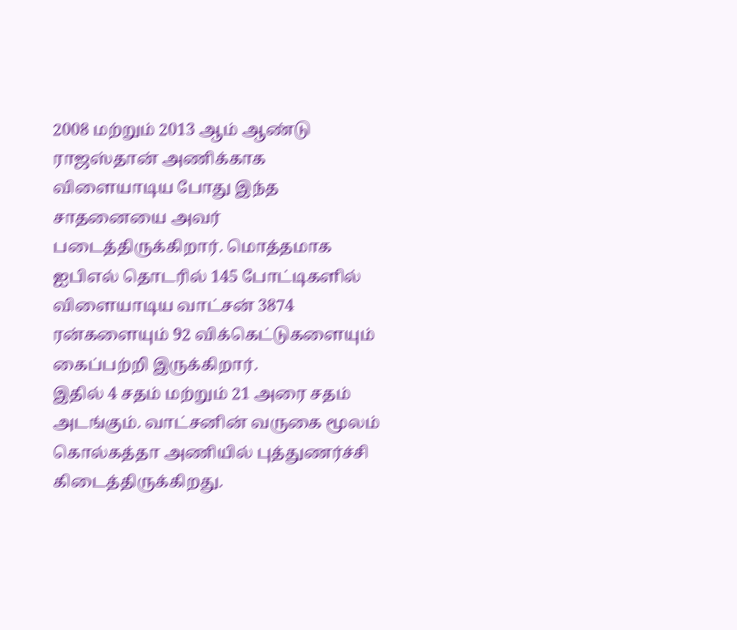2008 மற்றும் 2013 ஆம் ஆண்டு ராஜஸ்தான் அணிக்காக விளையாடிய போது இந்த சாதனையை அவர் படைத்திருக்கிறார். மொத்தமாக ஐபிஎல் தொடரில் 145 போட்டிகளில் விளையாடிய வாட்சன் 3874 ரன்களையும் 92 விக்கெட்டுகளையும் கைப்பற்றி இருக்கிறார்.
இதில் 4 சதம் மற்றும் 21 அரை சதம் அடங்கும். வாட்சனின் வருகை மூலம் கொல்கத்தா அணியில் புத்துணர்ச்சி கிடைத்திருக்கிறது.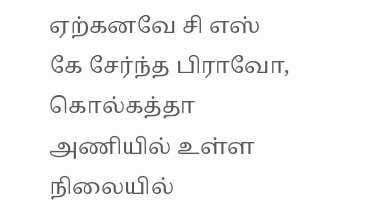ஏற்கனவே சி எஸ் கே சேர்ந்த பிராவோ, கொல்கத்தா அணியில் உள்ள நிலையில்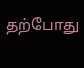தற்போது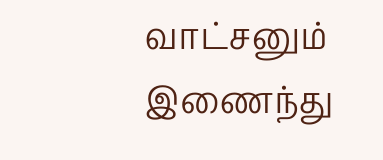வாட்சனும் இணைந்து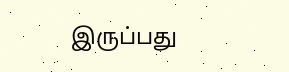இருப்பது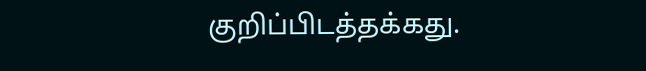குறிப்பிடத்தக்கது.